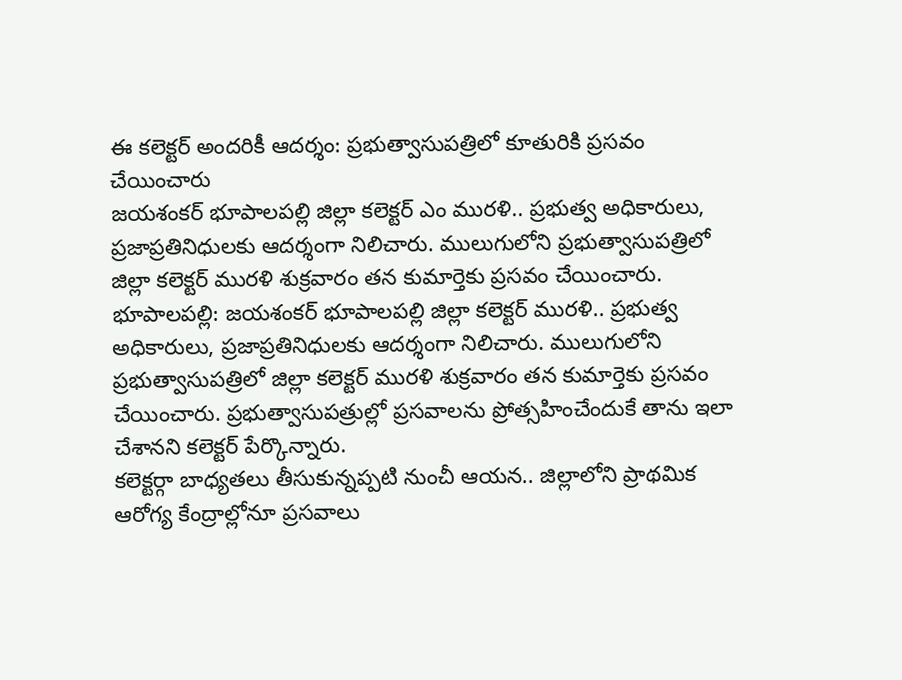ఈ కలెక్టర్ అందరికీ ఆదర్శం: ప్రభుత్వాసుపత్రిలో కూతురికి ప్రసవం చేయించారు
జయశంకర్ భూపాలపల్లి జిల్లా కలెక్టర్ ఎం మురళి.. ప్రభుత్వ అధికారులు, ప్రజాప్రతినిధులకు ఆదర్శంగా నిలిచారు. ములుగులోని ప్రభుత్వాసుపత్రిలో జిల్లా కలెక్టర్ మురళి శుక్రవారం తన కుమార్తెకు ప్రసవం చేయించారు.
భూపాలపల్లి: జయశంకర్ భూపాలపల్లి జిల్లా కలెక్టర్ మురళి.. ప్రభుత్వ అధికారులు, ప్రజాప్రతినిధులకు ఆదర్శంగా నిలిచారు. ములుగులోని ప్రభుత్వాసుపత్రిలో జిల్లా కలెక్టర్ మురళి శుక్రవారం తన కుమార్తెకు ప్రసవం చేయించారు. ప్రభుత్వాసుపత్రుల్లో ప్రసవాలను ప్రోత్సహించేందుకే తాను ఇలా చేశానని కలెక్టర్ పేర్కొన్నారు.
కలెక్టర్గా బాధ్యతలు తీసుకున్నప్పటి నుంచీ ఆయన.. జిల్లాలోని ప్రాథమిక ఆరోగ్య కేంద్రాల్లోనూ ప్రసవాలు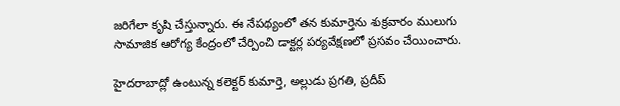జరిగేలా కృషి చేస్తున్నారు. ఈ నేపథ్యంలో తన కుమార్తెను శుక్రవారం ములుగు సామాజిక ఆరోగ్య కేంద్రంలో చేర్పించి డాక్టర్ల పర్యవేక్షణలో ప్రసవం చేయించారు.

హైదరాబాద్లో ఉంటున్న కలెక్టర్ కుమార్తె, అల్లుడు ప్రగతి, ప్రదీప్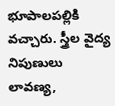భూపాలపల్లికి వచ్చారు. స్త్రీల వైద్య నిపుణులు లావణ్య,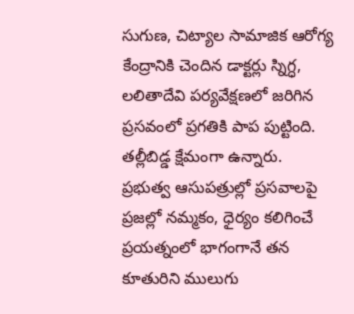సుగుణ, చిట్యాల సామాజిక ఆరోగ్య కేంద్రానికి చెందిన డాక్టర్లు స్నిగ్ధ, లలితాదేవి పర్యవేక్షణలో జరిగిన ప్రసవంలో ప్రగతికి పాప పుట్టింది. తల్లీబిడ్డ క్షేమంగా ఉన్నారు.
ప్రభుత్వ ఆసుపత్రుల్లో ప్రసవాలపై ప్రజల్లో నమ్మకం, ధైర్యం కలిగించే ప్రయత్నంలో భాగంగానే తన కూతురిని ములుగు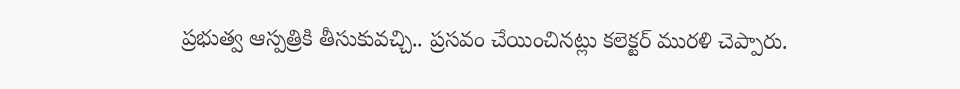ప్రభుత్వ ఆస్పత్రికి తీసుకువచ్చి.. ప్రసవం చేయించినట్లు కలెక్టర్ మురళి చెప్పారు.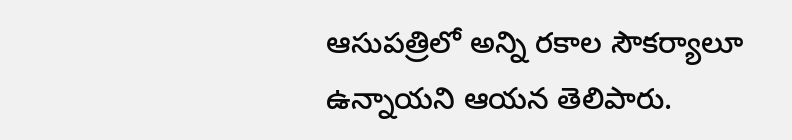ఆసుపత్రిలో అన్ని రకాల సౌకర్యాలూ ఉన్నాయని ఆయన తెలిపారు.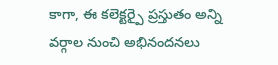కాగా, ఈ కలెక్టర్పై ప్రస్తుతం అన్ని వర్గాల నుంచి అభినందనలు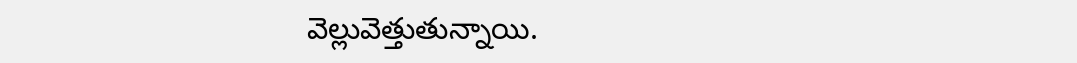వెల్లువెత్తుతున్నాయి.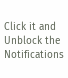Click it and Unblock the Notifications